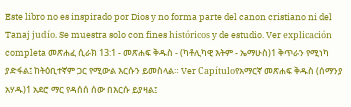Este libro no es inspirado por Dios y no forma parte del canon cristiano ni del Tanaj judío. Se muestra solo con fines históricos y de estudio. Ver explicación completa መጽሐፈ ሲራክ 13:1 - መጽሐፍ ቅዱስ - (ካቶሊካዊ እትም - ኤማሁስ)1 ቅጥራን የሚነካ ያድፋል፤ ከትዕቢተኛም ጋር የሚውል እርሱን ይመስላል። Ver Capítuloየአማርኛ መጽሐፍ ቅዱስ (ሰማንያ አሃዱ)1 አደሮ ማር የዳሰሰ ሰው በእርሱ ይያዛል፤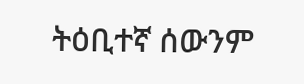ትዕቢተኛ ሰውንም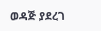ወዳጅ ያደረገ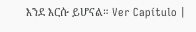እንደ እርሱ ይሆናል። Ver Capítulo |